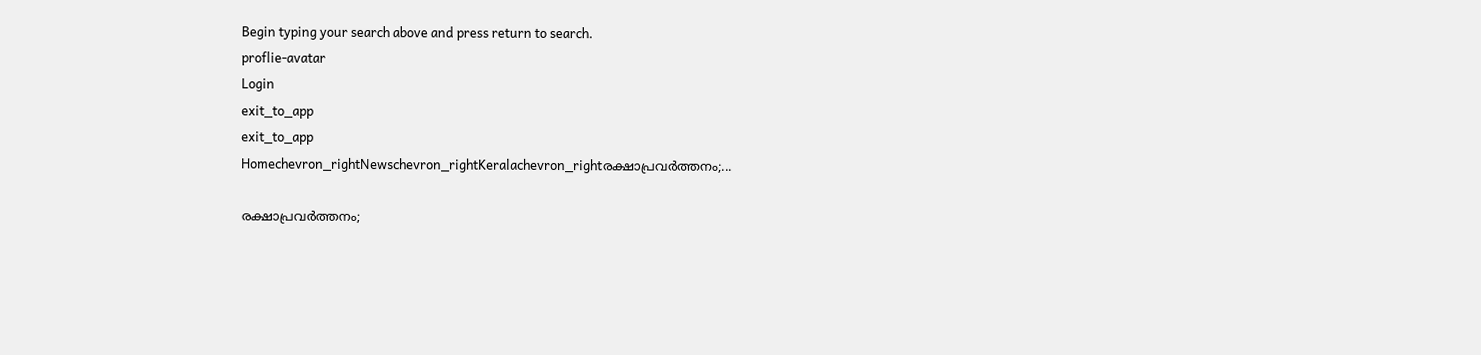Begin typing your search above and press return to search.
proflie-avatar
Login
exit_to_app
exit_to_app
Homechevron_rightNewschevron_rightKeralachevron_rightരക്ഷാപ്രവർത്തനം;...

രക്ഷാപ്രവർത്തനം;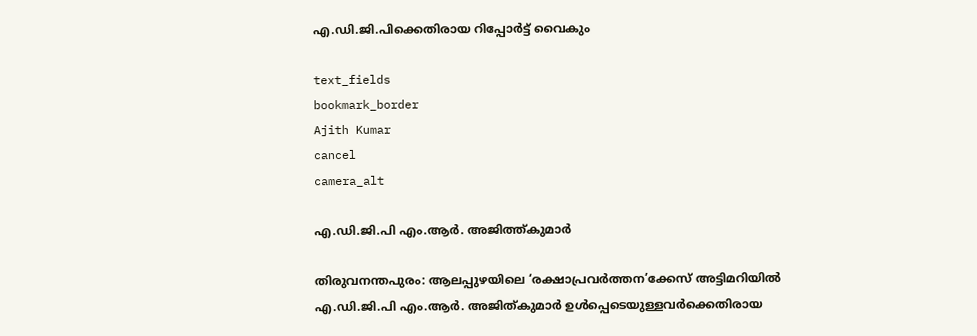എ.ഡി.ജി.പിക്കെതിരായ റിപ്പോർട്ട് വൈകും

text_fields
bookmark_border
Ajith Kumar
cancel
camera_alt

എ.ഡി.ജി.പി എം.ആർ. അജിത്ത്കുമാർ

തിരുവനന്തപുരം: ആലപ്പുഴയിലെ ‘രക്ഷാപ്രവർത്തന’ക്കേസ് അട്ടിമറിയിൽ എ.ഡി.ജി.പി എം.ആർ. അജിത്കുമാർ ഉൾപ്പെടെയുള്ളവർക്കെതിരായ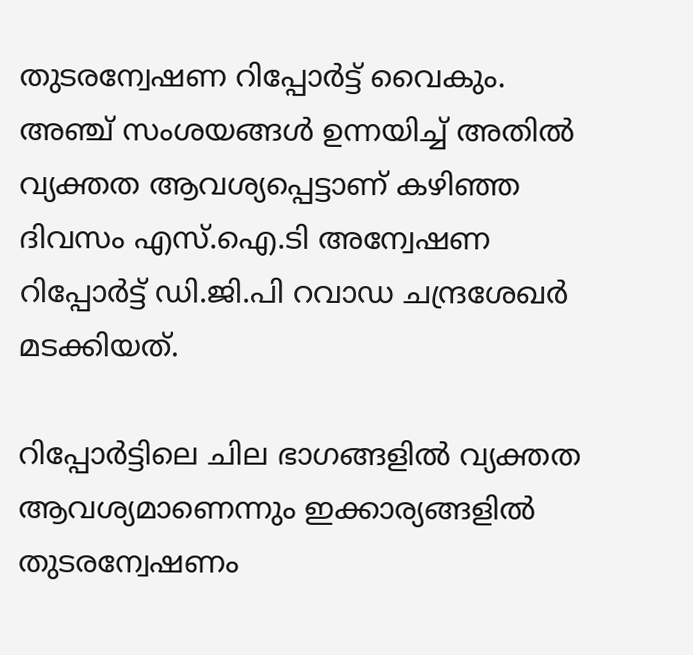തുടരന്വേഷണ റിപ്പോർട്ട് വൈകും. അഞ്ച് സംശയങ്ങൾ ഉന്നയിച്ച് അതിൽ വ്യക്തത ആവശ്യപ്പെട്ടാണ് കഴിഞ്ഞ ദിവസം എസ്.ഐ.ടി അന്വേഷണ റിപ്പോർട്ട് ഡി.ജി.പി റവാഡ ചന്ദ്രശേഖർ മടക്കിയത്.

റിപ്പോർട്ടിലെ ചില ഭാഗങ്ങളിൽ വ്യക്തത ആവശ്യമാണെന്നും ഇക്കാര്യങ്ങളിൽ തുടരന്വേഷണം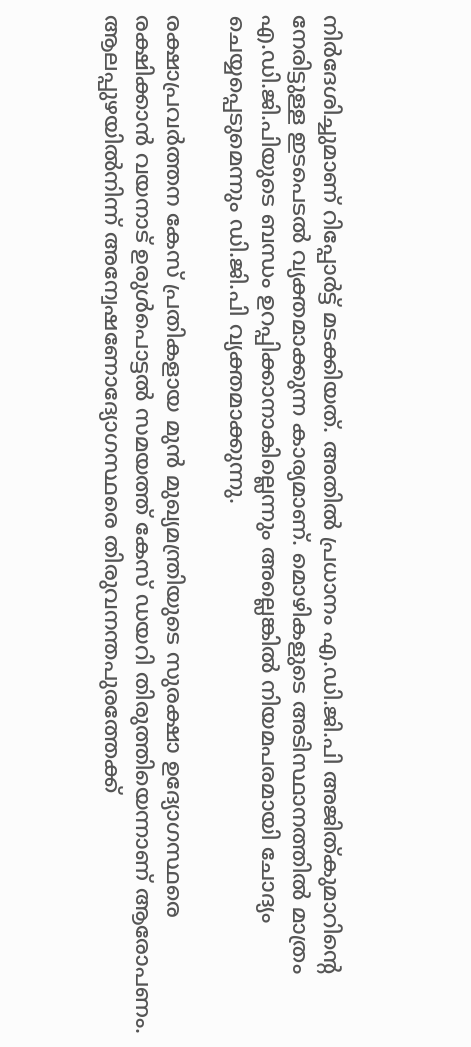നിർദേശിച്ചുമാണ് റിപ്പോർട്ട് മടക്കിയത്. അതിൽ പ്രധാനം എ.ഡി.ജി.പി അജിത്കുമാറിന്‍റെ നേരിട്ടുള്ള ഇടപെടൽ വ്യക്തമാക്കുന്ന കാര്യമാണ്. മൊഴികളുടെ അടിസ്ഥാനത്തിൽ മാത്രം എ.ഡി.ജി.പിയുടെ ബന്ധം ഉറപ്പിക്കാനാകില്ലെന്നും അല്ലെങ്കിൽ നിയമപരമായി ചോദ്യം ചെയ്യപ്പെടുമെന്നും ഡി.ജി.പി വ്യക്തമാക്കുന്നു.

രക്ഷാപ്രവർത്തന കേസ് പ്രതികളായ മുൻ മുഖ്യമന്ത്രിയുടെ സുരക്ഷാ ഉദ്യോഗസ്ഥരെ രക്ഷിക്കാൻ വയനാട് ഉരുൾപൊട്ടൽ സമയത്ത് കേസ് ഡയറി തിരുത്തിയെന്നാണ് ആരോപണം. ആലപ്പുഴയിൽനിന്ന് അന്വേഷണോദ്യോഗസ്ഥരെ തിരുവനന്തപുരത്തേക്ക്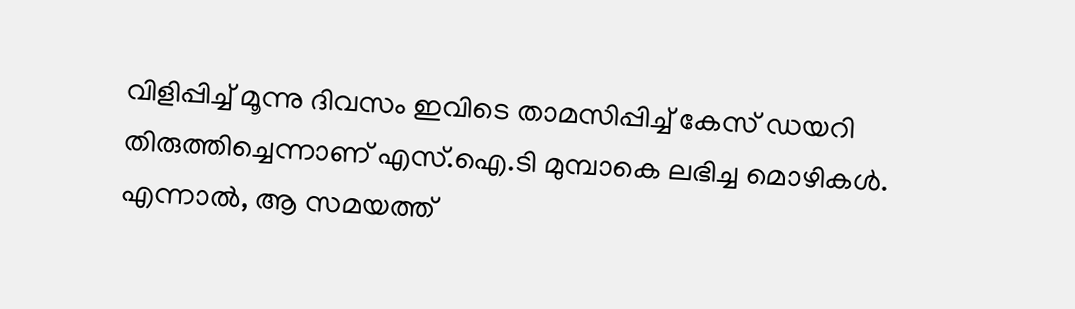വിളിപ്പിച്ച് മൂന്നു ദിവസം ഇവിടെ താമസിപ്പിച്ച് കേസ് ഡയറി തിരുത്തിച്ചെന്നാണ് എസ്.ഐ.ടി മുമ്പാകെ ലഭിച്ച മൊഴികൾ. എന്നാൽ, ആ സമയത്ത്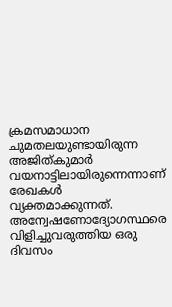ക്രമസമാധാന ചുമതലയുണ്ടായിരുന്ന അജിത്കുമാർ വയനാട്ടിലായിരുന്നെന്നാണ് രേഖകൾ വ്യക്തമാക്കുന്നത്. അന്വേഷണോദ്യോഗസ്ഥരെ വിളിച്ചുവരുത്തിയ ഒരു ദിവസം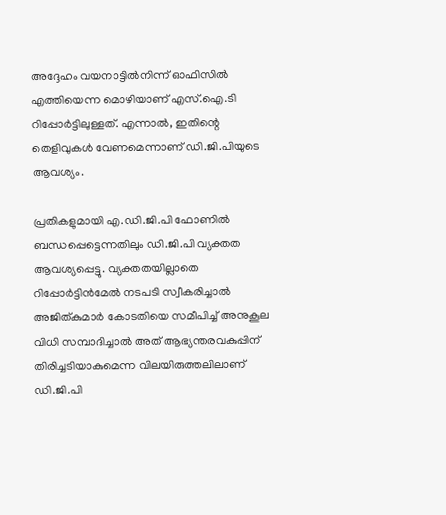അദ്ദേഹം വയനാട്ടിൽനിന്ന് ഓഫിസിൽ എത്തിയെന്ന മൊഴിയാണ് എസ്.ഐ.ടി റിപ്പോർട്ടിലുള്ളത്. എന്നാൽ, ഇതിന്റെ തെളിവുകൾ വേണമെന്നാണ് ഡി.ജി.പിയുടെ ആവശ്യം.

പ്രതികളുമായി എ.ഡി.ജി.പി ഫോണിൽ ബന്ധപ്പെട്ടെന്നതിലും ഡി.ജി.പി വ്യക്തത ആവശ്യപ്പെട്ടു. വ്യക്തതയില്ലാതെ റിപ്പോർട്ടിൻമേൽ നടപടി സ്വീകരിച്ചാൽ അജിത്കുമാർ കോടതിയെ സമീപിച്ച് അനുകൂല വിധി സമ്പാദിച്ചാൽ അത് ആഭ്യന്തരവകുപ്പിന് തിരിച്ചടിയാകുമെന്ന വിലയിരുത്തലിലാണ് ഡി.ജി.പി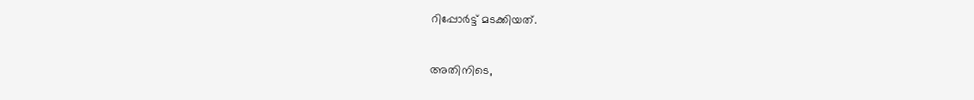റിപ്പോർട്ട് മടക്കിയത്.

അതിനിടെ,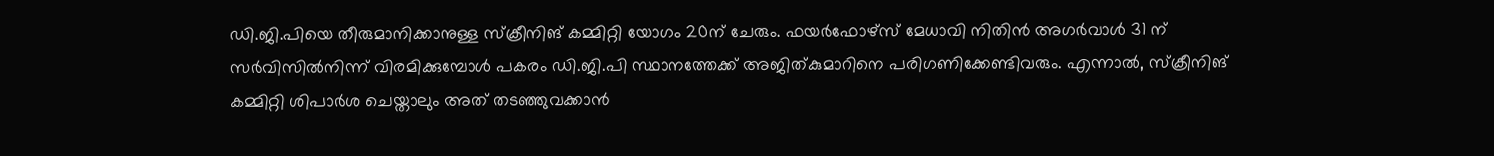ഡി.ജി.പിയെ തീരുമാനിക്കാനുള്ള സ്ക്രീനിങ് കമ്മിറ്റി യോഗം 20ന് ചേരും. ഫയർഫോഴ്സ് മേധാവി നിതിൻ അഗർവാൾ 31 ന് സർവിസിൽനിന്ന് വിരമിക്കുമ്പോൾ പകരം ഡി.ജി.പി സ്ഥാനത്തേക്ക് അജിത്കുമാറിനെ പരിഗണിക്കേണ്ടിവരും. എന്നാൽ, സ്ക്രീനിങ് കമ്മിറ്റി ശിപാർശ ചെയ്താലും അത് തടഞ്ഞുവക്കാൻ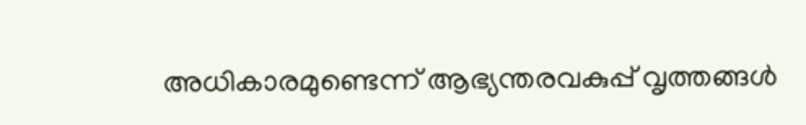അധികാരമുണ്ടെന്ന് ആഭ്യന്തരവകുപ്പ് വൃത്തങ്ങൾ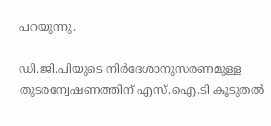പറയുന്നു.

ഡി.ജി.പിയുടെ നിർദേശാനുസരണമുള്ള തുടരന്വേഷണത്തിന് എസ്.ഐ.ടി കൂടുതൽ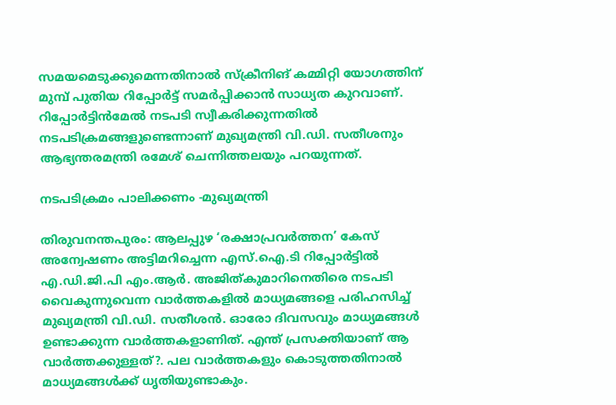സമയമെടുക്കുമെന്നതിനാൽ സ്ക്രീനിങ് കമ്മിറ്റി യോഗത്തിന് മുമ്പ് പുതിയ റിപ്പോർട്ട് സമർപ്പിക്കാൻ സാധ്യത കുറവാണ്. റിപ്പോർട്ടിൻമേൽ നടപടി സ്വീകരിക്കുന്നതിൽ നടപടിക്രമങ്ങളുണ്ടെന്നാണ് മുഖ്യമന്ത്രി വി.ഡി. സതീശനും ആഭ്യന്തരമന്ത്രി രമേശ് ചെന്നിത്തലയും പറയുന്നത്.

നടപടിക്രമം പാലിക്കണം -മുഖ്യമന്ത്രി

തിരുവനന്തപുരം: ആലപ്പുഴ ‘രക്ഷാപ്രവർത്തന’ കേസ് അന്വേഷണം അട്ടിമറിച്ചെന്ന എസ്.ഐ.ടി റിപ്പോർട്ടിൽ എ.ഡി.ജി.പി എം.ആർ. അജിത്കുമാറിനെതിരെ നടപടി വൈകുന്നുവെന്ന വാർത്തകളിൽ മാധ്യമങ്ങളെ പരിഹസിച്ച് മുഖ്യമന്ത്രി വി.ഡി. സതീശൻ. ഓരോ ദിവസവും മാധ്യമങ്ങൾ ഉണ്ടാക്കുന്ന വാർത്തകളാണിത്. എന്ത് പ്രസക്തിയാണ് ആ വാർത്തക്കുള്ളത്?. പല വാർത്തകളും കൊടുത്തതിനാൽ മാധ്യമങ്ങൾക്ക് ധൃതിയുണ്ടാകും.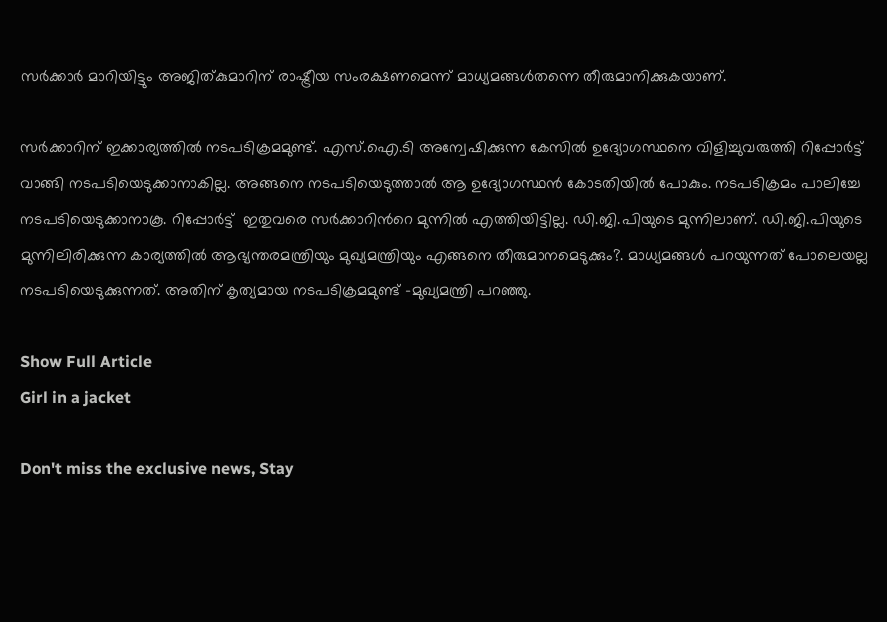സർക്കാർ മാറിയിട്ടും അജിത്കുമാറിന് രാഷ്ട്രീയ സംരക്ഷണമെന്ന് മാധ്യമങ്ങൾതന്നെ തീരുമാനിക്കുകയാണ്.

സർക്കാറിന് ഇക്കാര്യത്തിൽ നടപടിക്രമമുണ്ട്. എസ്.ഐ.ടി അന്വേഷിക്കുന്ന കേസിൽ ഉദ്യോഗസ്ഥനെ വിളിച്ചുവരുത്തി റിപ്പോർട്ട് വാങ്ങി നടപടിയെടുക്കാനാകില്ല. അങ്ങനെ നടപടിയെടുത്താൽ ആ ഉദ്യോഗസ്ഥൻ കോടതിയിൽ പോകും. നടപടിക്രമം പാലിച്ചേ നടപടിയെടുക്കാനാകൂ. റിപ്പോർട്ട്  ഇതുവരെ സർക്കാറിന്‍റെ മുന്നിൽ എത്തിയിട്ടില്ല. ഡി.ജി.പിയുടെ മുന്നിലാണ്. ഡി.ജി.പിയുടെ മുന്നിലിരിക്കുന്ന കാര്യത്തിൽ ആഭ്യന്തരമന്ത്രിയും മുഖ്യമന്ത്രിയും എങ്ങനെ തീരുമാനമെടുക്കും?. മാധ്യമങ്ങൾ പറയുന്നത് പോലെയല്ല നടപടിയെടുക്കുന്നത്. അതിന് കൃത്യമായ നടപടിക്രമമുണ്ട് -മുഖ്യമന്ത്രി പറഞ്ഞു.

Show Full Article
Girl in a jacket

Don't miss the exclusive news, Stay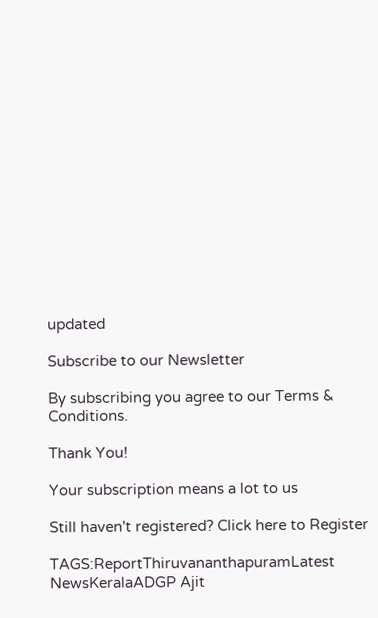updated

Subscribe to our Newsletter

By subscribing you agree to our Terms & Conditions.

Thank You!

Your subscription means a lot to us

Still haven't registered? Click here to Register

TAGS:ReportThiruvananthapuramLatest NewsKeralaADGP Ajit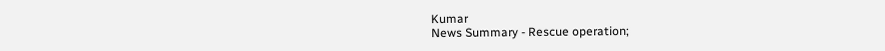Kumar
News Summary - Rescue operation;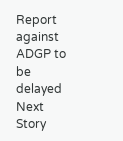Report against ADGP to be delayed
Next Story